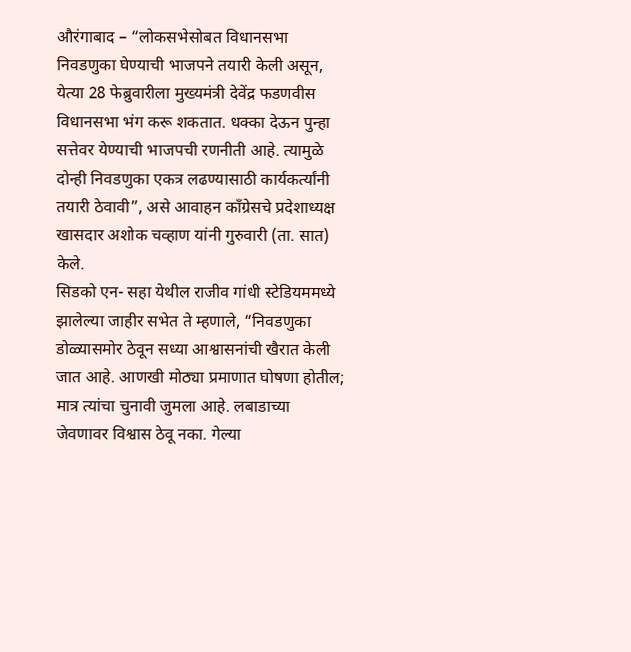औरंगाबाद – “लोकसभेसोबत विधानसभा निवडणुका घेण्याची भाजपने तयारी केली असून, येत्या 28 फेब्रुवारीला मुख्यमंत्री देवेंद्र फडणवीस विधानसभा भंग करू शकतात. धक्का देऊन पुन्हा सत्तेवर येण्याची भाजपची रणनीती आहे. त्यामुळे दोन्ही निवडणुका एकत्र लढण्यासाठी कार्यकर्त्यांनी तयारी ठेवावी”, असे आवाहन कॉंग्रेसचे प्रदेशाध्यक्ष खासदार अशोक चव्हाण यांनी गुरुवारी (ता. सात) केले.
सिडको एन- सहा येथील राजीव गांधी स्टेडियममध्ये झालेल्या जाहीर सभेत ते म्हणाले, “निवडणुका डोळ्यासमोर ठेवून सध्या आश्वासनांची खैरात केली जात आहे. आणखी मोठ्या प्रमाणात घोषणा होतील; मात्र त्यांचा चुनावी जुमला आहे. लबाडाच्या जेवणावर विश्वास ठेवू नका. गेल्या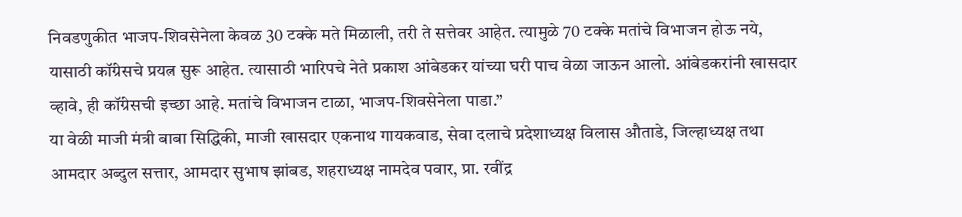निवडणुकीत भाजप-शिवसेनेला केवळ 30 टक्के मते मिळाली, तरी ते सत्तेवर आहेत. त्यामुळे 70 टक्के मतांचे विभाजन होऊ नये, यासाठी कॉंग्रेसचे प्रयत्न सुरू आहेत. त्यासाठी भारिपचे नेते प्रकाश आंबेडकर यांच्या घरी पाच वेळा जाऊन आलो. आंबेडकरांनी खासदार व्हावे, ही कॉंग्रेसची इच्छा आहे. मतांचे विभाजन टाळा, भाजप-शिवसेनेला पाडा.”
या वेळी माजी मंत्री बाबा सिद्धिकी, माजी खासदार एकनाथ गायकवाड, सेवा दलाचे प्रदेशाध्यक्ष विलास औताडे, जिल्हाध्यक्ष तथा आमदार अब्दुल सत्तार, आमदार सुभाष झांबड, शहराध्यक्ष नामदेव पवार, प्रा. रवींद्र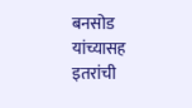बनसोड यांच्यासह इतरांची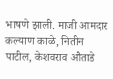भाषणे झाली. माजी आमदार कल्याण काळे, नितीन पाटील, केशवराव औताडे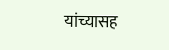यांच्यासह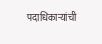पदाधिकाऱ्यांची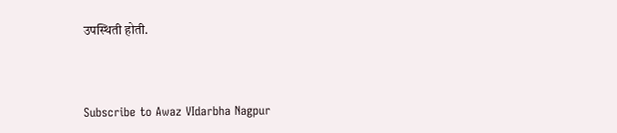उपस्थिती होती.



Subscribe to Awaz VIdarbha Nagpur